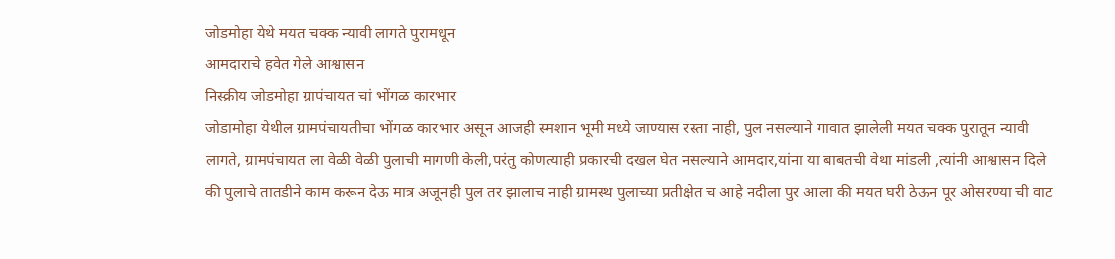जोडमोहा येथे मयत चक्क न्यावी लागते पुरामधून
आमदाराचे हवेत गेले आश्वासन
निस्क्रीय जोडमोहा ग्रापंचायत चां भोंगळ कारभार
जोडामोहा येथील ग्रामपंचायतीचा भोंगळ कारभार असून आजही स्मशान भूमी मध्ये जाण्यास रस्ता नाही, पुल नसल्याने गावात झालेली मयत चक्क पुरातून न्यावी लागते, ग्रामपंचायत ला वेळी वेळी पुलाची मागणी केली,परंतु कोणत्याही प्रकारची दखल घेत नसल्याने आमदार,यांना या बाबतची वेथा मांडली ,त्यांनी आश्वासन दिले की पुलाचे तातडीने काम करून देऊ मात्र अजूनही पुल तर झालाच नाही ग्रामस्थ पुलाच्या प्रतीक्षेत च आहे नदीला पुर आला की मयत घरी ठेऊन पूर ओसरण्या ची वाट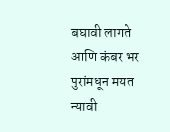बघावी लागते आणि कंबर भर पुरांमधून मयत न्यावी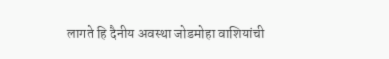लागते हि दैनीय अवस्था जोडमोहा वाशियांची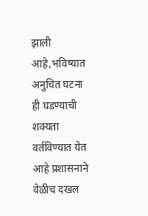झाली आहे,भविष्यात अनुचित घटना ही घडण्याची शक्यता वर्तविण्यात येत आहे प्रशासनाने वेळीच दखल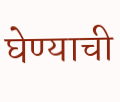घेण्याची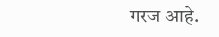गरज आहे.